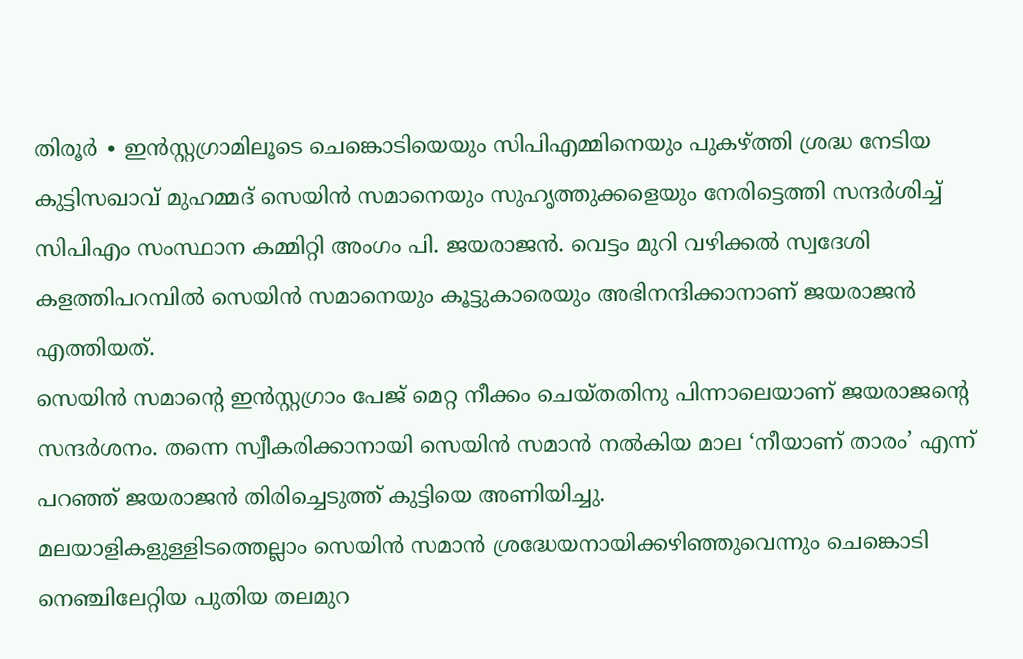തിരൂർ ∙ ഇൻസ്റ്റഗ്രാമിലൂടെ ചെങ്കൊടിയെയും സിപിഎമ്മിനെയും പുകഴ്ത്തി ശ്രദ്ധ നേടിയ കുട്ടിസഖാവ് മുഹമ്മദ് സെയിൻ സമാനെയും സുഹൃത്തുക്കളെയും നേരിട്ടെത്തി സന്ദർശിച്ച് സിപിഎം സംസ്ഥാന കമ്മിറ്റി അംഗം പി. ജയരാജൻ. വെട്ടം മുറി വഴിക്കൽ സ്വദേശി കളത്തിപറമ്പിൽ സെയിൻ സമാനെയും കൂട്ടുകാരെയും അഭിനന്ദിക്കാനാണ് ജയരാജൻ എത്തിയത്.
സെയിൻ സമാന്റെ ഇൻസ്റ്റഗ്രാം പേജ് മെറ്റ നീക്കം ചെയ്തതിനു പിന്നാലെയാണ് ജയരാജന്റെ സന്ദർശനം. തന്നെ സ്വീകരിക്കാനായി സെയിൻ സമാൻ നൽകിയ മാല ‘നീയാണ് താരം’ എന്ന് പറഞ്ഞ് ജയരാജൻ തിരിച്ചെടുത്ത് കുട്ടിയെ അണിയിച്ചു.
മലയാളികളുള്ളിടത്തെല്ലാം സെയിൻ സമാൻ ശ്രദ്ധേയനായിക്കഴിഞ്ഞുവെന്നും ചെങ്കൊടി നെഞ്ചിലേറ്റിയ പുതിയ തലമുറ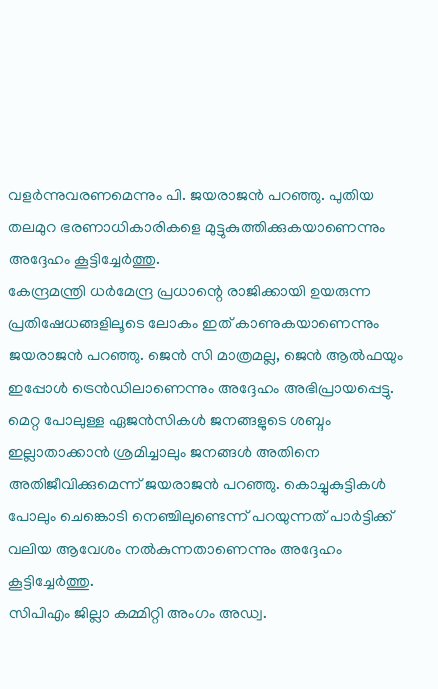വളർന്നുവരണമെന്നും പി. ജയരാജൻ പറഞ്ഞു. പുതിയ തലമുറ ഭരണാധികാരികളെ മുട്ടുകുത്തിക്കുകയാണെന്നും അദ്ദേഹം കൂട്ടിച്ചേർത്തു.
കേന്ദ്രമന്ത്രി ധർമേന്ദ്ര പ്രധാന്റെ രാജിക്കായി ഉയരുന്ന പ്രതിഷേധങ്ങളിലൂടെ ലോകം ഇത് കാണുകയാണെന്നും ജയരാജൻ പറഞ്ഞു. ജെൻ സി മാത്രമല്ല, ജെൻ ആൽഫയും ഇപ്പോൾ ട്രെൻഡിലാണെന്നും അദ്ദേഹം അഭിപ്രായപ്പെട്ടു.
മെറ്റ പോലുള്ള ഏജൻസികൾ ജനങ്ങളുടെ ശബ്ദം ഇല്ലാതാക്കാൻ ശ്രമിച്ചാലും ജനങ്ങൾ അതിനെ അതിജീവിക്കുമെന്ന് ജയരാജൻ പറഞ്ഞു. കൊച്ചുകുട്ടികൾ പോലും ചെങ്കൊടി നെഞ്ചിലുണ്ടെന്ന് പറയുന്നത് പാർട്ടിക്ക് വലിയ ആവേശം നൽകുന്നതാണെന്നും അദ്ദേഹം കൂട്ടിച്ചേർത്തു.
സിപിഎം ജില്ലാ കമ്മിറ്റി അംഗം അഡ്വ.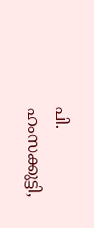പി. ഹംസക്കുട്ടി,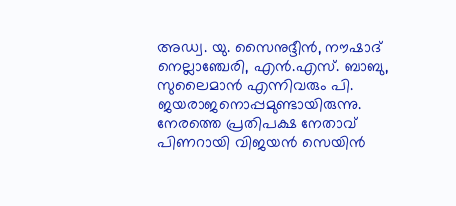അഡ്വ. യു. സൈനുദ്ദീൻ, നൗഷാദ് നെല്ലാഞ്ചേരി, എൻ.എസ്. ബാബു, സുലൈമാൻ എന്നിവരും പി. ജയരാജനൊപ്പമുണ്ടായിരുന്നു.
നേരത്തെ പ്രതിപക്ഷ നേതാവ് പിണറായി വിജയൻ സെയിൻ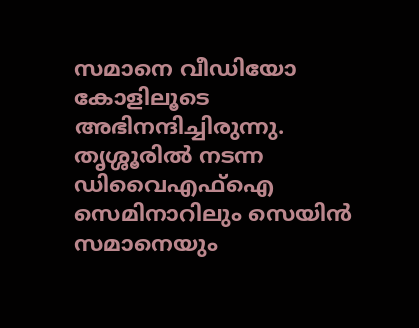സമാനെ വീഡിയോ കോളിലൂടെ അഭിനന്ദിച്ചിരുന്നു. തൃശ്ശൂരിൽ നടന്ന ഡിവൈഎഫ്ഐ സെമിനാറിലും സെയിൻ സമാനെയും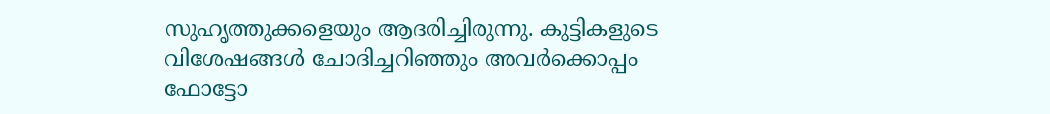സുഹൃത്തുക്കളെയും ആദരിച്ചിരുന്നു. കുട്ടികളുടെ വിശേഷങ്ങൾ ചോദിച്ചറിഞ്ഞും അവർക്കൊപ്പം ഫോട്ടോ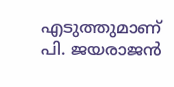എടുത്തുമാണ് പി. ജയരാജൻ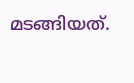മടങ്ങിയത്.